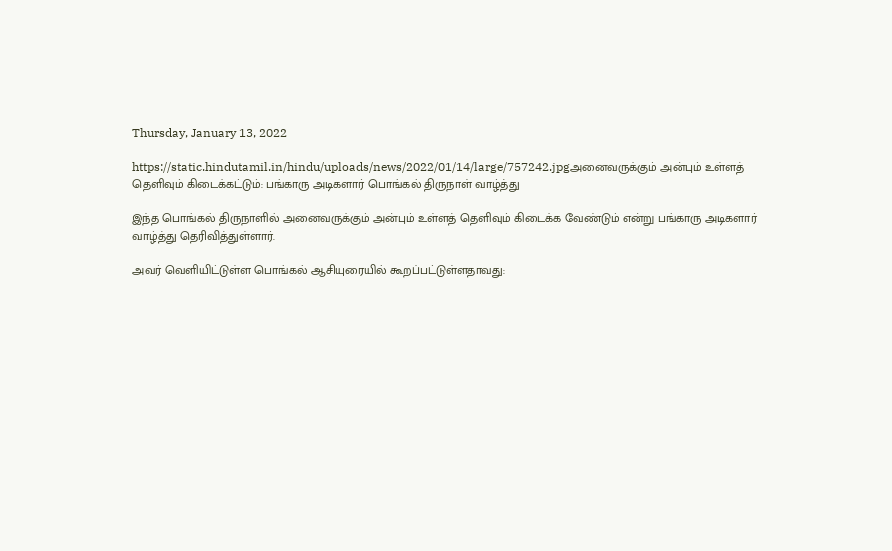Thursday, January 13, 2022

https://static.hindutamil.in/hindu/uploads/news/2022/01/14/large/757242.jpgஅனைவருக்கும் அன்பும் உள்ளத் தெளிவும் கிடைக்கட்டும்: பங்காரு அடிகளார் பொங்கல் திருநாள் வாழ்த்து

இந்த பொங்கல் திருநாளில் அனைவருக்கும் அன்பும் உள்ளத் தெளிவும் கிடைக்க வேண்டும் என்று பங்காரு அடிகளார் வாழ்த்து தெரிவித்துள்ளார்.

அவர் வெளியிட்டுள்ள பொங்கல் ஆசியுரையில் கூறப்பட்டுள்ளதாவது: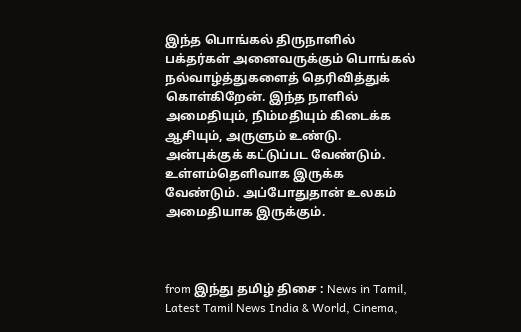இந்த பொங்கல் திருநாளில் பக்தர்கள் அனைவருக்கும் பொங்கல் நல்வாழ்த்துகளைத் தெரிவித்துக் கொள்கிறேன். இந்த நாளில் அமைதியும், நிம்மதியும் கிடைக்க ஆசியும், அருளும் உண்டு. அன்புக்குக் கட்டுப்பட வேண்டும். உள்ளம்தெளிவாக இருக்க வேண்டும். அப்போதுதான் உலகம் அமைதியாக இருக்கும்.



from இந்து தமிழ் திசை : News in Tamil, Latest Tamil News India & World, Cinema,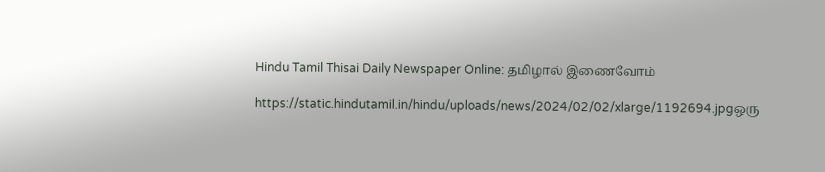Hindu Tamil Thisai Daily Newspaper Online: தமிழால் இணைவோம்

https://static.hindutamil.in/hindu/uploads/news/2024/02/02/xlarge/1192694.jpgஒரு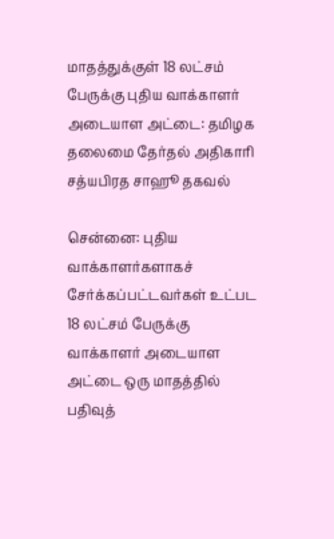மாதத்துக்குள் 18 லட்சம் பேருக்கு புதிய வாக்காளர் அடையாள அட்டை: தமிழக தலைமை தேர்தல் அதிகாரி சத்யபிரத சாஹூ தகவல்

சென்னை: புதிய வாக்காளர்களாகச் சேர்க்கப்பட்டவர்கள் உட்பட 18 லட்சம் பேருக்கு வாக்காளர் அடையாள அட்டை ஒரு மாதத்தில் பதிவுத்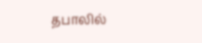தபாலில்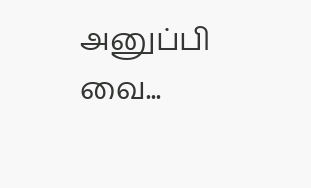அனுப்பி வை...